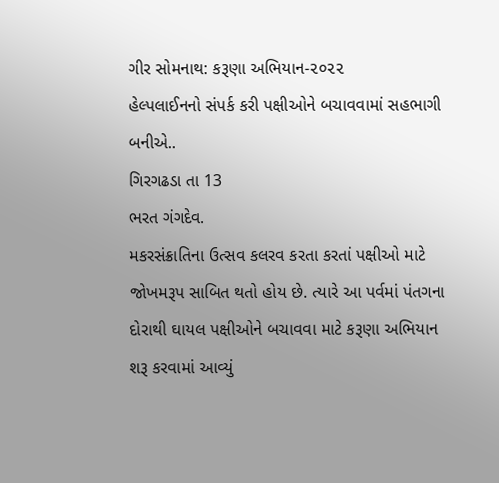ગીર સોમનાથ: કરૂણા અભિયાન-૨૦૨૨
હેલ્પલાઈનનો સંપર્ક કરી પક્ષીઓને બચાવવામાં સહભાગી બનીએ..
ગિરગઢડા તા 13
ભરત ગંગદેવ.
મકરસંક્રાતિના ઉત્સવ કલરવ કરતા કરતાં પક્ષીઓ માટે જોખમરૂપ સાબિત થતો હોય છે. ત્યારે આ પર્વમાં પંતગના દોરાથી ઘાયલ પક્ષીઓને બચાવવા માટે કરૂણા અભિયાન શરૂ કરવામાં આવ્યું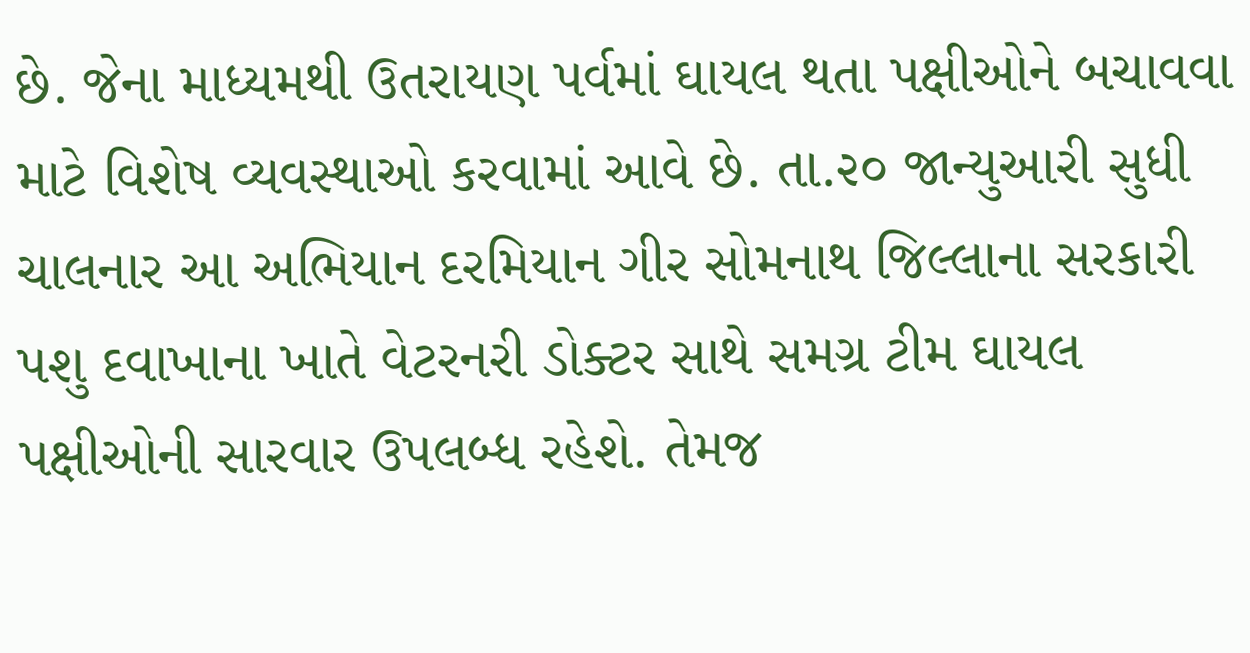છે. જેના માધ્યમથી ઉતરાયણ પર્વમાં ઘાયલ થતા પક્ષીઓને બચાવવા માટે વિશેષ વ્યવસ્થાઓ કરવામાં આવે છે. તા.૨૦ જાન્યુઆરી સુધી ચાલનાર આ અભિયાન દરમિયાન ગીર સોમનાથ જિલ્લાના સરકારી પશુ દવાખાના ખાતે વેટરનરી ડોક્ટર સાથે સમગ્ર ટીમ ઘાયલ પક્ષીઓની સારવાર ઉપલબ્ધ રહેશે. તેમજ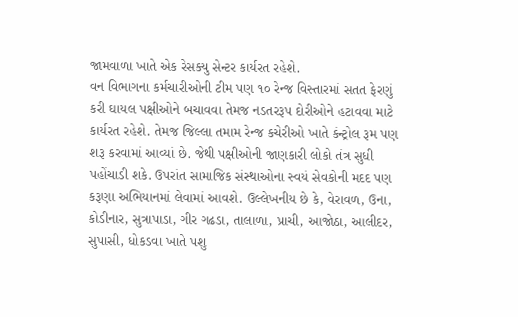જામવાળા ખાતે એક રેસક્યુ સેન્ટર કાર્યરત રહેશે.
વન વિભાગના કર્મચારીઓની ટીમ પણ ૧૦ રેન્જ વિસ્તારમાં સતત ફેરણું કરી ઘાયલ પક્ષીઓને બચાવવા તેમજ નડતરરૂપ દોરીઓને હટાવવા માટે કાર્યરત રહેશે. તેમજ જિલ્લા તમામ રેન્જ કચેરીઓ ખાતે કંન્ટ્રોલ રૂમ પણ શરૂ કરવામાં આવ્યાં છે. જેથી પક્ષીઓની જાણકારી લોકો તંત્ર સુધી પહોંચાડી શકે. ઉપરાંત સામાજિક સંસ્થાઓના સ્વયં સેવકોની મદદ પણ કરૂણા અભિયાનમાં લેવામાં આવશે. ઉલ્લેખનીય છે કે, વેરાવળ, ઉના, કોડીનાર, સુત્રાપાડા, ગીર ગઢડા, તાલાળા, પ્રાચી, આજોઠા, આલીદર, સુપાસી, ધોકડવા ખાતે પશુ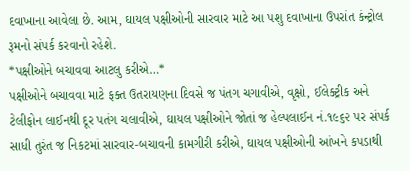દવાખાના આવેલા છે. આમ, ઘાયલ પક્ષીઓની સારવાર માટે આ પશુ દવાખાના ઉપરાંત કંન્ટ્રોલ રૂમનો સંપર્ક કરવાનો રહેશે.
*પક્ષીઓને બચાવવા આટલુ કરીએ…*
પક્ષીઓને બચાવવા માટે ફક્ત ઉતરાયણના દિવસે જ પંતગ ચગાવીએ, વૃક્ષો, ઈલેક્ટ્રીક અને ટેલીફોન લાઈનથી દૂર પતંગ ચલાવીએ, ઘાયલ પક્ષીઓને જોતાં જ હેલ્પલાઈન નં.૧૯૬૨ પર સંપર્ક સાધી તુરંત જ નિકટમાં સારવાર-બચાવની કામગીરી કરીએ, ઘાયલ પક્ષીઓની આંખને કપડાથી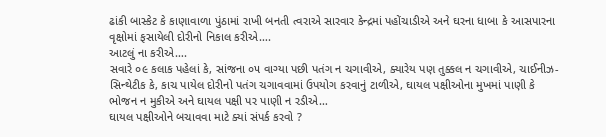ઢાંકી બાસ્કેટ કે કાણાવાળા પુંઠામાં રાખી બનતી ત્વરાએ સારવાર કેન્દ્રમાં પહોંચાડીએ અને ઘરના ધાબા કે આસપારના વૃક્ષોમાં ફસાયેલી દોરીનો નિકાલ કરીએ….
આટલું ના કરીએ….
સવારે ૦૯ કલાક પહેલાં કે, સાંજના ૦૫ વાગ્યા પછી પતંગ ન ચગાવીએ, ક્યારેય પણ તુક્કલ ન ચગાવીએ, ચાઈનીઝ-સિન્થેટીક કે, કાચ પાયેલ દોરીનો પતંગ ચગાવવામાં ઉપયોગ કરવાનું ટાળીએ, ઘાયલ પક્ષીઓના મુખમાં પાણી કે ભોજન ન મુકીએ અને ઘાયલ પક્ષી પર પાણી ન રડીએ…
ઘાયલ પક્ષીઓને બચાવવા માટે ક્યાં સંપર્ક કરવો ?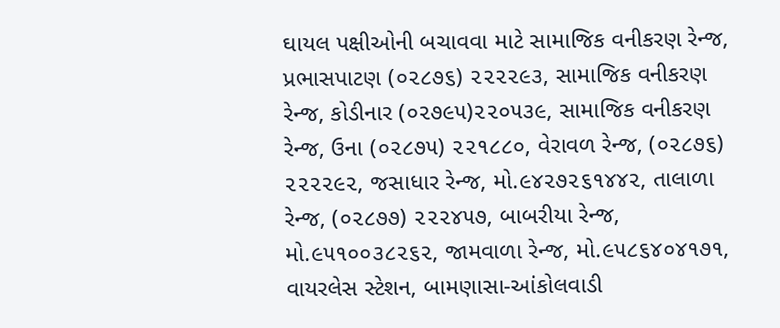ઘાયલ પક્ષીઓની બચાવવા માટે સામાજિક વનીકરણ રેન્જ, પ્રભાસપાટણ (૦૨૮૭૬) ૨૨૨૨૯૩, સામાજિક વનીકરણ રેન્જ, કોડીનાર (૦૨૭૯૫)૨૨૦૫૩૯, સામાજિક વનીકરણ રેન્જ, ઉના (૦૨૮૭૫) ૨૨૧૮૮૦, વેરાવળ રેન્જ, (૦૨૮૭૬) ૨૨૨૨૯૨, જસાધાર રેન્જ, મો.૯૪૨૭૨૬૧૪૪૨, તાલાળા રેન્જ, (૦૨૮૭૭) ૨૨૨૪૫૭, બાબરીયા રેન્જ, મો.૯૫૧૦૦૩૮૨૬૨, જામવાળા રેન્જ, મો.૯૫૮૬૪૦૪૧૭૧, વાયરલેસ સ્ટેશન, બામણાસા-આંકોલવાડી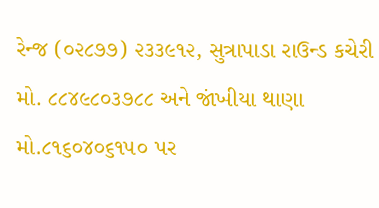રેન્જ (૦૨૮૭૭) ૨૩૩૯૧૨, સુત્રાપાડા રાઉન્ડ કચેરી મો. ૮૮૪૯૮૦૩૭૮૮ અને જાંખીયા થાણા મો.૮૧૬૦૪૦૬૧૫૦ પર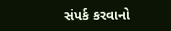સંપર્ક કરવાનો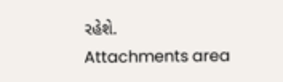રહેશે.
Attachments area